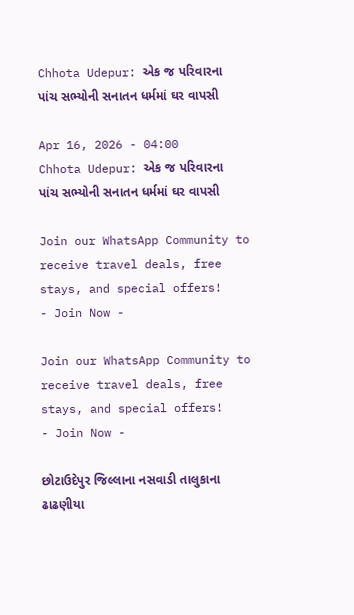Chhota Udepur: એક જ પરિવારના પાંચ સભ્યોની સનાતન ધર્મમાં ઘર વાપસી

Apr 16, 2026 - 04:00
Chhota Udepur: એક જ પરિવારના પાંચ સભ્યોની સનાતન ધર્મમાં ઘર વાપસી

Join our WhatsApp Community to receive travel deals, free stays, and special offers!
- Join Now -

Join our WhatsApp Community to receive travel deals, free stays, and special offers!
- Join Now -

છોટાઉદેપુર જિલ્લાના નસવાડી તાલુકાના ઢાઢણીયા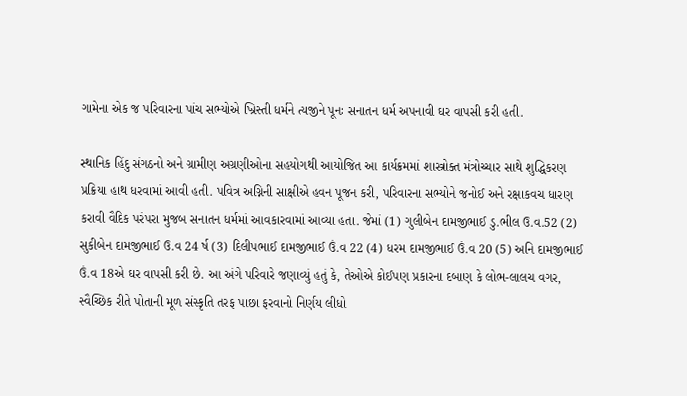ગામેના એક જ પરિવારના પાંચ સભ્યોએ ખ્રિસ્તી ધર્મને ત્યજીને પૂનઃ સનાતન ધર્મ અપનાવી ઘર વાપસી કરી હતી.

સ્થાનિક હિંદુ સંગઠનો અને ગ્રામીણ અગ્રણીઓના સહયોગથી આયોજિત આ કાર્યક્રમમાં શાસ્ત્રોક્ત મંત્રોચ્ચાર સાથે શુદ્ધિકરણ પ્રક્રિયા હાથ ધરવામાં આવી હતી. પવિત્ર અગ્નિની સાક્ષીએ હવન પૂજન કરી, પરિવારના સભ્યોને જનોઈ અને રક્ષાકવચ ધારણ કરાવી વૈદિક પરંપરા મુજબ સનાતન ધર્મમાં આવકારવામાં આવ્યા હતા. જેમાં (1) ગુલીબેન દામજીભાઈ ડુ.ભીલ ઉ.વ.52 (2) સુકીબેન દામજીભાઈ ઉ.વ 24 ર્ષ (3) દિલીપભાઈ દામજીભાઈ ઉં.વ 22 (4) ધરમ દામજીભાઈ ઉં.વ 20 (5) અનિ દામજીભાઈ ઉં.વ 18એ ઘર વાપસી કરી છે. આ અંગે પરિવારે જણાવ્યું હતું કે, તેઓએ કોઈપણ પ્રકારના દબાણ કે લોભ-લાલચ વગર, સ્વૈચ્છિક રીતે પોતાની મૂળ સંસ્કૃતિ તરફ પાછા ફરવાનો નિર્ણય લીધો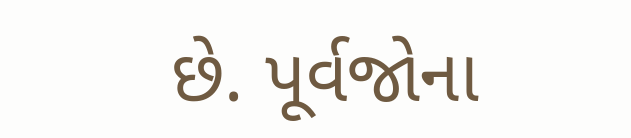છે. પૂર્વજોના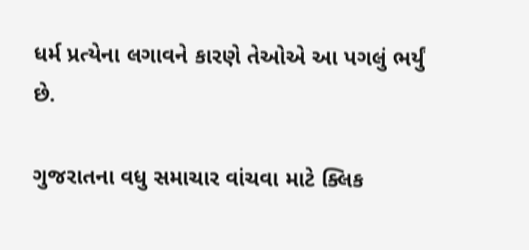ધર્મ પ્રત્યેના લગાવને કારણે તેઓએ આ પગલું ભર્યું છે.

ગુજરાતના વધુ સમાચાર વાંચવા માટે ક્લિક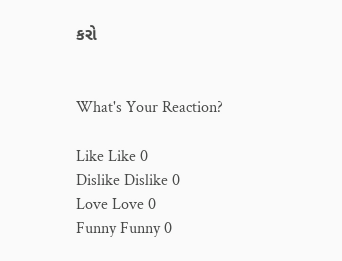કરો


What's Your Reaction?

Like Like 0
Dislike Dislike 0
Love Love 0
Funny Funny 0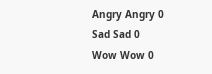Angry Angry 0
Sad Sad 0
Wow Wow 0